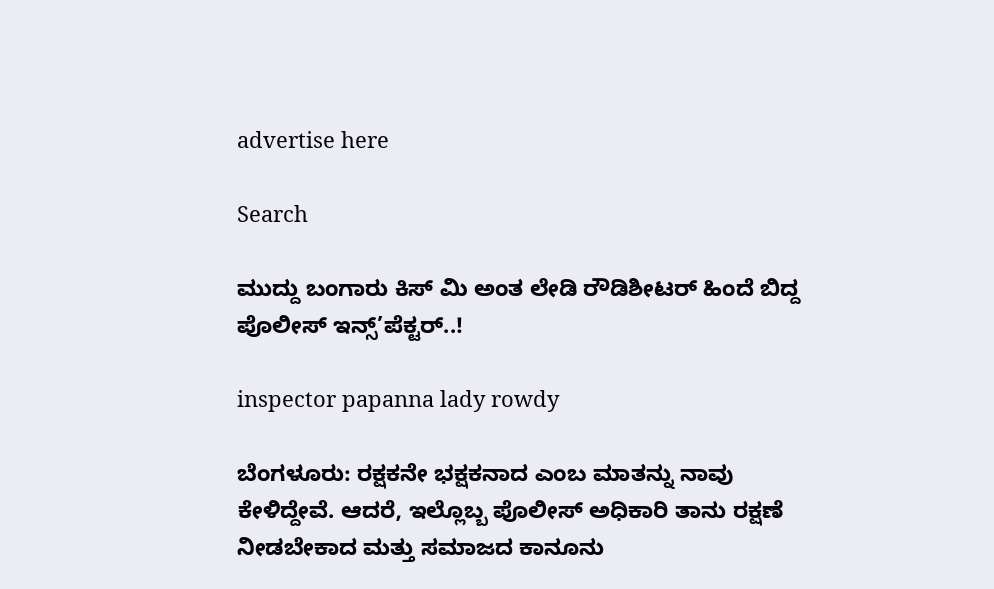advertise here

Search

ಮುದ್ದು ಬಂಗಾರು ಕಿಸ್ ಮಿ ಅಂತ ಲೇಡಿ ರೌಡಿಶೀಟರ್ ಹಿಂದೆ ಬಿದ್ದ ಪೊಲೀಸ್ ಇನ್ಸ್’ಪೆಕ್ಟರ್..!

inspector papanna lady rowdy

ಬೆಂಗಳೂರು: ರಕ್ಷಕನೇ ಭಕ್ಷಕನಾದ ಎಂಬ ಮಾತನ್ನು ನಾವು ಕೇಳಿದ್ದೇವೆ. ಆದರೆ, ಇಲ್ಲೊಬ್ಬ ಪೊಲೀಸ್ ಅಧಿಕಾರಿ ತಾನು ರಕ್ಷಣೆ ನೀಡಬೇಕಾದ ಮತ್ತು ಸಮಾಜದ ಕಾನೂನು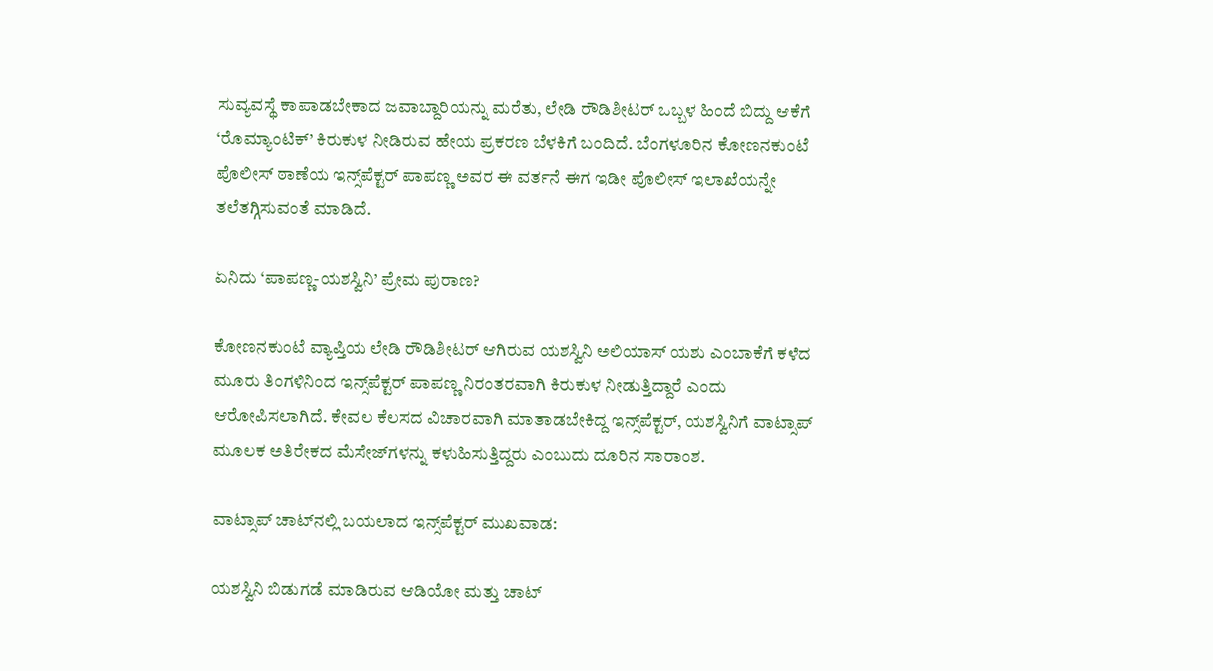ಸುವ್ಯವಸ್ಥೆ ಕಾಪಾಡಬೇಕಾದ ಜವಾಬ್ದಾರಿಯನ್ನು ಮರೆತು, ಲೇಡಿ ರೌಡಿಶೀಟರ್ ಒಬ್ಬಳ ಹಿಂದೆ ಬಿದ್ದು ಆಕೆಗೆ ‘ರೊಮ್ಯಾಂಟಿಕ್’ ಕಿರುಕುಳ ನೀಡಿರುವ ಹೇಯ ಪ್ರಕರಣ ಬೆಳಕಿಗೆ ಬಂದಿದೆ. ಬೆಂಗಳೂರಿನ ಕೋಣನಕುಂಟೆ ಪೊಲೀಸ್ ಠಾಣೆಯ ಇನ್ಸ್‌ಪೆಕ್ಟರ್ ಪಾಪಣ್ಣ ಅವರ ಈ ವರ್ತನೆ ಈಗ ಇಡೀ ಪೊಲೀಸ್ ಇಲಾಖೆಯನ್ನೇ ತಲೆತಗ್ಗಿಸುವಂತೆ ಮಾಡಿದೆ.

ಏನಿದು ‘ಪಾಪಣ್ಣ-ಯಶಸ್ವಿನಿ’ ಪ್ರೇಮ ಪುರಾಣ?

ಕೋಣನಕುಂಟೆ ವ್ಯಾಪ್ತಿಯ ಲೇಡಿ ರೌಡಿಶೀಟರ್ ಆಗಿರುವ ಯಶಸ್ವಿನಿ ಅಲಿಯಾಸ್ ಯಶು ಎಂಬಾಕೆಗೆ ಕಳೆದ ಮೂರು ತಿಂಗಳಿನಿಂದ ಇನ್ಸ್‌ಪೆಕ್ಟರ್ ಪಾಪಣ್ಣ ನಿರಂತರವಾಗಿ ಕಿರುಕುಳ ನೀಡುತ್ತಿದ್ದಾರೆ ಎಂದು ಆರೋಪಿಸಲಾಗಿದೆ. ಕೇವಲ ಕೆಲಸದ ವಿಚಾರವಾಗಿ ಮಾತಾಡಬೇಕಿದ್ದ ಇನ್ಸ್‌ಪೆಕ್ಟರ್, ಯಶಸ್ವಿನಿಗೆ ವಾಟ್ಸಾಪ್ ಮೂಲಕ ಅತಿರೇಕದ ಮೆಸೇಜ್‌ಗಳನ್ನು ಕಳುಹಿಸುತ್ತಿದ್ದರು ಎಂಬುದು ದೂರಿನ ಸಾರಾಂಶ.

ವಾಟ್ಸಾಪ್ ಚಾಟ್‌ನಲ್ಲಿ ಬಯಲಾದ ಇನ್ಸ್‌ಪೆಕ್ಟರ್ ಮುಖವಾಡ:

ಯಶಸ್ವಿನಿ ಬಿಡುಗಡೆ ಮಾಡಿರುವ ಆಡಿಯೋ ಮತ್ತು ಚಾಟ್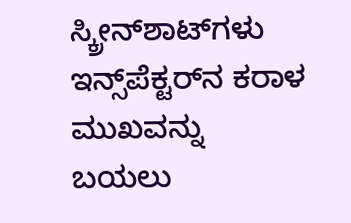ಸ್ಕ್ರೀನ್‌ಶಾಟ್‌ಗಳು ಇನ್ಸ್‌ಪೆಕ್ಟರ್‌ನ ಕರಾಳ ಮುಖವನ್ನು ಬಯಲು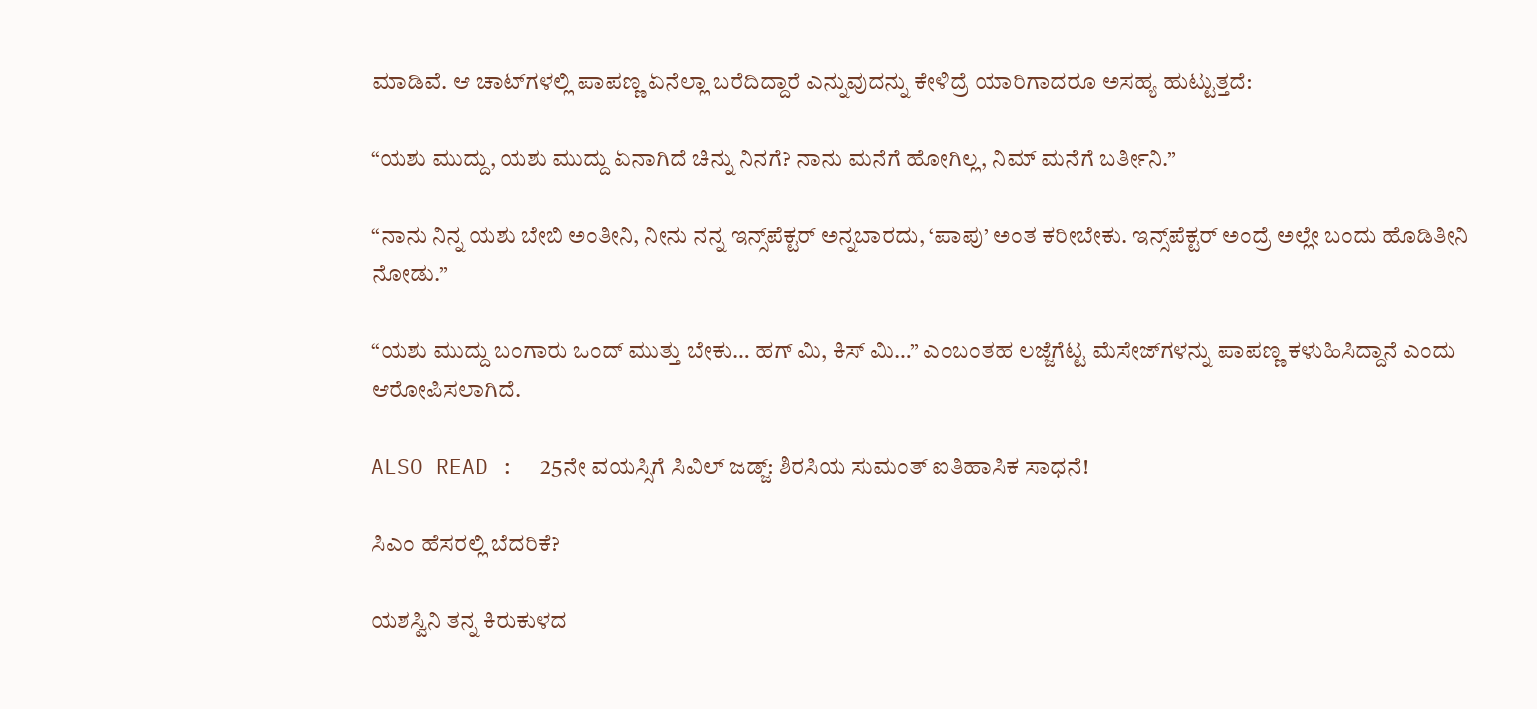ಮಾಡಿವೆ. ಆ ಚಾಟ್‌ಗಳಲ್ಲಿ ಪಾಪಣ್ಣ ಏನೆಲ್ಲಾ ಬರೆದಿದ್ದಾರೆ ಎನ್ನುವುದನ್ನು ಕೇಳಿದ್ರೆ ಯಾರಿಗಾದರೂ ಅಸಹ್ಯ ಹುಟ್ಟುತ್ತದೆ:

“ಯಶು ಮುದ್ದು, ಯಶು ಮುದ್ದು ಏನಾಗಿದೆ ಚಿನ್ನು ನಿನಗೆ? ನಾನು ಮನೆಗೆ ಹೋಗಿಲ್ಲ, ನಿಮ್ ಮನೆಗೆ ಬರ್ತೀನಿ.”

“ನಾನು ನಿನ್ನ ಯಶು ಬೇಬಿ ಅಂತೀನಿ, ನೀನು ನನ್ನ ಇನ್ಸ್‌ಪೆಕ್ಟರ್ ಅನ್ನಬಾರದು, ‘ಪಾಪು’ ಅಂತ ಕರೀಬೇಕು. ಇನ್ಸ್‌ಪೆಕ್ಟರ್ ಅಂದ್ರೆ ಅಲ್ಲೇ ಬಂದು ಹೊಡಿತೀನಿ ನೋಡು.”

“ಯಶು ಮುದ್ದು ಬಂಗಾರು ಒಂದ್ ಮುತ್ತು ಬೇಕು… ಹಗ್ ಮಿ, ಕಿಸ್ ಮಿ…” ಎಂಬಂತಹ ಲಜ್ಜೆಗೆಟ್ಟ ಮೆಸೇಜ್‌ಗಳನ್ನು ಪಾಪಣ್ಣ ಕಳುಹಿಸಿದ್ದಾನೆ ಎಂದು ಆರೋಪಿಸಲಾಗಿದೆ.

ALSO READ :  25ನೇ ವಯಸ್ಸಿಗೆ ಸಿವಿಲ್ ಜಡ್ಜ್: ಶಿರಸಿಯ ಸುಮಂತ್ ಐತಿಹಾಸಿಕ ಸಾಧನೆ!

ಸಿಎಂ ಹೆಸರಲ್ಲಿ ಬೆದರಿಕೆ?

ಯಶಸ್ವಿನಿ ತನ್ನ ಕಿರುಕುಳದ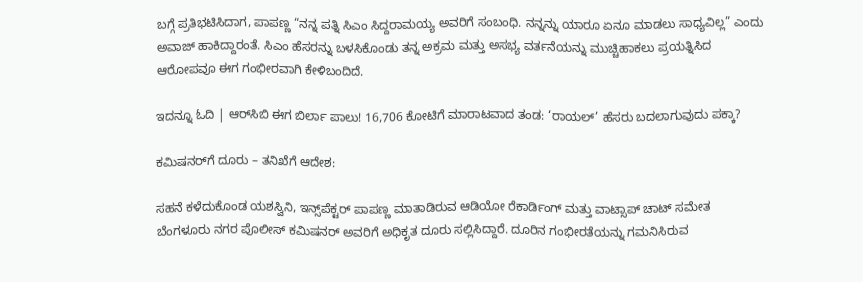ಬಗ್ಗೆ ಪ್ರತಿಭಟಿಸಿದಾಗ, ಪಾಪಣ್ಣ “ನನ್ನ ಪತ್ನಿ ಸಿಎಂ ಸಿದ್ದರಾಮಯ್ಯ ಅವರಿಗೆ ಸಂಬಂಧಿ. ನನ್ನನ್ನು ಯಾರೂ ಏನೂ ಮಾಡಲು ಸಾಧ್ಯವಿಲ್ಲ” ಎಂದು ಅವಾಜ್ ಹಾಕಿದ್ದಾರಂತೆ. ಸಿಎಂ ಹೆಸರನ್ನು ಬಳಸಿಕೊಂಡು ತನ್ನ ಅಕ್ರಮ ಮತ್ತು ಅಸಭ್ಯ ವರ್ತನೆಯನ್ನು ಮುಚ್ಚಿಹಾಕಲು ಪ್ರಯತ್ನಿಸಿದ ಆರೋಪವೂ ಈಗ ಗಂಭೀರವಾಗಿ ಕೇಳಿಬಂದಿದೆ.

ಇದನ್ನೂ ಓದಿ | ಆರ್‌ಸಿಬಿ ಈಗ ಬಿರ್ಲಾ ಪಾಲು! 16,706 ಕೋಟಿಗೆ ಮಾರಾಟವಾದ ತಂಡ: ‘ರಾಯಲ್’ ಹೆಸರು ಬದಲಾಗುವುದು ಪಕ್ಕಾ?

ಕಮಿಷನರ್‌ಗೆ ದೂರು – ತನಿಖೆಗೆ ಆದೇಶ:

ಸಹನೆ ಕಳೆದುಕೊಂಡ ಯಶಸ್ವಿನಿ, ಇನ್ಸ್‌ಪೆಕ್ಟರ್ ಪಾಪಣ್ಣ ಮಾತಾಡಿರುವ ಆಡಿಯೋ ರೆಕಾರ್ಡಿಂಗ್ ಮತ್ತು ವಾಟ್ಸಾಪ್ ಚಾಟ್ ಸಮೇತ ಬೆಂಗಳೂರು ನಗರ ಪೊಲೀಸ್ ಕಮಿಷನರ್‌ ಅವರಿಗೆ ಅಧಿಕೃತ ದೂರು ಸಲ್ಲಿಸಿದ್ದಾರೆ. ದೂರಿನ ಗಂಭೀರತೆಯನ್ನು ಗಮನಿಸಿರುವ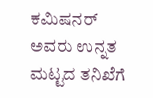ಕಮಿಷನರ್ ಅವರು ಉನ್ನತ ಮಟ್ಟದ ತನಿಖೆಗೆ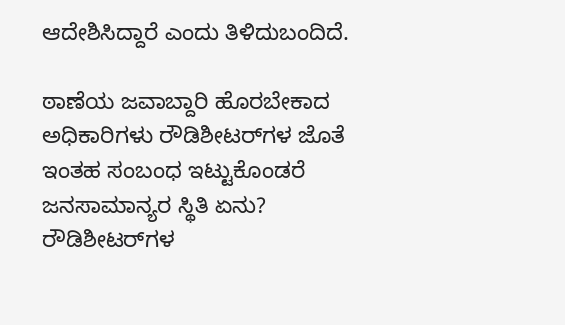ಆದೇಶಿಸಿದ್ದಾರೆ ಎಂದು ತಿಳಿದುಬಂದಿದೆ.

ಠಾಣೆಯ ಜವಾಬ್ದಾರಿ ಹೊರಬೇಕಾದ ಅಧಿಕಾರಿಗಳು ರೌಡಿಶೀಟರ್‌ಗಳ ಜೊತೆ ಇಂತಹ ಸಂಬಂಧ ಇಟ್ಟುಕೊಂಡರೆ ಜನಸಾಮಾನ್ಯರ ಸ್ಥಿತಿ ಏನು? ರೌಡಿಶೀಟರ್‌ಗಳ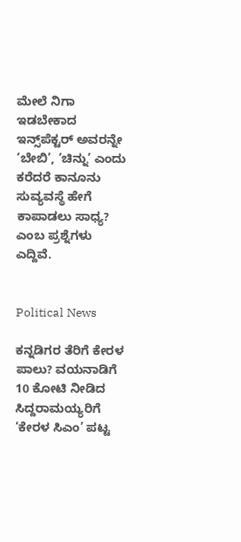ಮೇಲೆ ನಿಗಾ ಇಡಬೇಕಾದ ಇನ್ಸ್‌ಪೆಕ್ಟರ್ ಅವರನ್ನೇ ‘ಬೇಬಿ’, ‘ಚಿನ್ನು’ ಎಂದು ಕರೆದರೆ ಕಾನೂನು ಸುವ್ಯವಸ್ಥೆ ಹೇಗೆ ಕಾಪಾಡಲು ಸಾಧ್ಯ? ಎಂಬ ಪ್ರಶ್ನೆಗಳು ಎದ್ದಿವೆ.


Political News

ಕನ್ನಡಿಗರ ತೆರಿಗೆ ಕೇರಳ ಪಾಲು? ವಯನಾಡಿಗೆ 10 ಕೋಟಿ ನೀಡಿದ ಸಿದ್ದರಾಮಯ್ಯರಿಗೆ ‘ಕೇರಳ ಸಿಎಂ’ ಪಟ್ಟ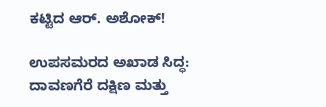ಕಟ್ಟಿದ ಆರ್. ಅಶೋಕ್!

ಉಪಸಮರದ ಅಖಾಡ ಸಿದ್ಧ: ದಾವಣಗೆರೆ ದಕ್ಷಿಣ ಮತ್ತು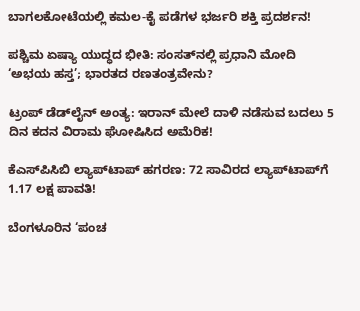ಬಾಗಲಕೋಟೆಯಲ್ಲಿ ಕಮಲ-ಕೈ ಪಡೆಗಳ ಭರ್ಜರಿ ಶಕ್ತಿ ಪ್ರದರ್ಶನ!

ಪಶ್ಚಿಮ ಏಷ್ಯಾ ಯುದ್ಧದ ಭೀತಿ: ಸಂಸತ್‌ನಲ್ಲಿ ಪ್ರಧಾನಿ ಮೋದಿ ‘ಅಭಯ ಹಸ್ತ’; ಭಾರತದ ರಣತಂತ್ರವೇನು?

ಟ್ರಂಪ್ ಡೆಡ್‌ಲೈನ್ ಅಂತ್ಯ: ಇರಾನ್ ಮೇಲೆ ದಾಳಿ ನಡೆಸುವ ಬದಲು 5 ದಿನ ಕದನ ವಿರಾಮ ಘೋಷಿಸಿದ ಅಮೆರಿಕ!

ಕೆಎಸ್‌ಪಿಸಿಬಿ ಲ್ಯಾಪ್‌ಟಾಪ್ ಹಗರಣ: 72 ಸಾವಿರದ ಲ್ಯಾಪ್‌ಟಾಪ್‌ಗೆ 1.17 ಲಕ್ಷ ಪಾವತಿ!

ಬೆಂಗಳೂರಿನ ‘ಪಂಚ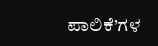ಪಾಲಿಕೆ’ಗಳ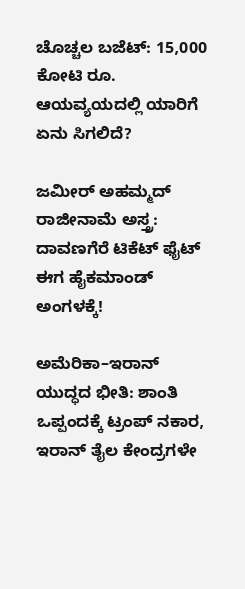ಚೊಚ್ಚಲ ಬಜೆಟ್: 15,000 ಕೋಟಿ ರೂ. ಆಯವ್ಯಯದಲ್ಲಿ ಯಾರಿಗೆ ಏನು ಸಿಗಲಿದೆ?

ಜಮೀರ್ ಅಹಮ್ಮದ್ ರಾಜೀನಾಮೆ ಅಸ್ತ್ರ: ದಾವಣಗೆರೆ ಟಿಕೆಟ್ ಫೈಟ್ ಈಗ ಹೈಕಮಾಂಡ್ ಅಂಗಳಕ್ಕೆ!

ಅಮೆರಿಕಾ–ಇರಾನ್ ಯುದ್ಧದ ಭೀತಿ: ಶಾಂತಿ ಒಪ್ಪಂದಕ್ಕೆ ಟ್ರಂಪ್ ನಕಾರ, ಇರಾನ್ ತೈಲ ಕೇಂದ್ರಗಳೇ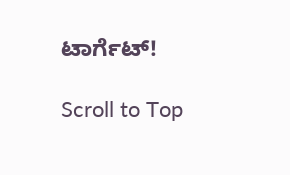ಟಾರ್ಗೆಟ್!

Scroll to Top